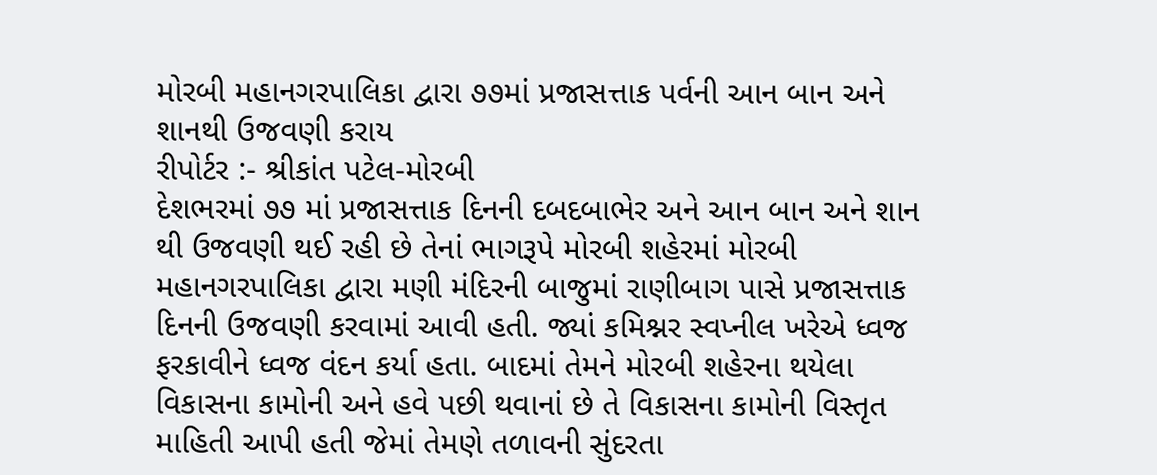મોરબી મહાનગરપાલિકા દ્વારા ૭૭માં પ્રજાસત્તાક પર્વની આન બાન અને શાનથી ઉજવણી કરાય
રીપોર્ટર :- શ્રીકાંત પટેલ-મોરબી
દેશભરમાં ૭૭ માં પ્રજાસત્તાક દિનની દબદબાભેર અને આન બાન અને શાન થી ઉજવણી થઈ રહી છે તેનાં ભાગરૂપે મોરબી શહેરમાં મોરબી મહાનગરપાલિકા દ્વારા મણી મંદિરની બાજુમાં રાણીબાગ પાસે પ્રજાસત્તાક દિનની ઉજવણી કરવામાં આવી હતી. જ્યાં કમિશ્નર સ્વપ્નીલ ખરેએ ધ્વજ ફરકાવીને ધ્વજ વંદન કર્યા હતા. બાદમાં તેમને મોરબી શહેરના થયેલા વિકાસના કામોની અને હવે પછી થવાનાં છે તે વિકાસના કામોની વિસ્તૃત માહિતી આપી હતી જેમાં તેમણે તળાવની સુંદરતા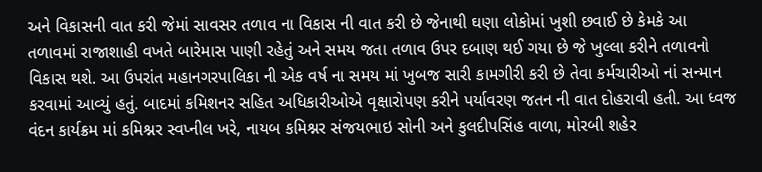અને વિકાસની વાત કરી જેમાં સાવસર તળાવ ના વિકાસ ની વાત કરી છે જેનાથી ઘણા લોકોમાં ખુશી છવાઈ છે કેમકે આ તળાવમાં રાજાશાહી વખતે બારેમાસ પાણી રહેતું અને સમય જતા તળાવ ઉપર દબાણ થઈ ગયા છે જે ખુલ્લા કરીને તળાવનો વિકાસ થશે. આ ઉપરાંત મહાનગરપાલિકા ની એક વર્ષ ના સમય માં ખુબજ સારી કામગીરી કરી છે તેવા કર્મચારીઓ નાં સન્માન કરવામાં આવ્યું હતું. બાદમાં કમિશનર સહિત અધિકારીઓએ વૃક્ષારોપણ કરીને પર્યાવરણ જતન ની વાત દોહરાવી હતી. આ ધ્વજ વંદન કાર્યક્રમ માં કમિશ્નર સ્વપ્નીલ ખરે, નાયબ કમિશ્નર સંજયભાઇ સોની અને કુલદીપસિંહ વાળા, મોરબી શહેર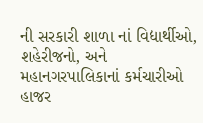ની સરકારી શાળા નાં વિદ્યાર્થીઓ, શહેરીજનો, અને મહાનગરપાલિકાનાં કર્મચારીઓ હાજર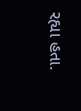રહ્યા હતા.